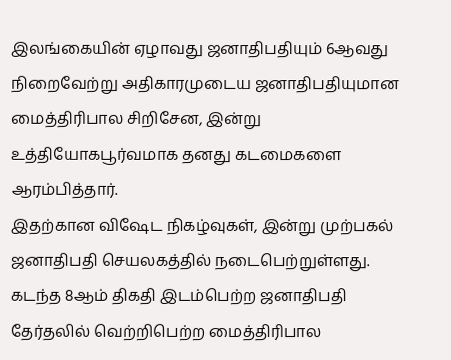இலங்கையின் ஏழாவது ஜனாதிபதியும் 6ஆவது நிறைவேற்று அதிகாரமுடைய ஜனாதிபதியுமான மைத்திரிபால சிறிசேன, இன்று உத்தியோகபூர்வமாக தனது கடமைகளை ஆரம்பித்தார்.
இதற்கான விஷேட நிகழ்வுகள், இன்று முற்பகல் ஜனாதிபதி செயலகத்தில் நடைபெற்றுள்ளது.
கடந்த 8ஆம் திகதி இடம்பெற்ற ஜனாதிபதி தேர்தலில் வெற்றிபெற்ற மைத்திரிபால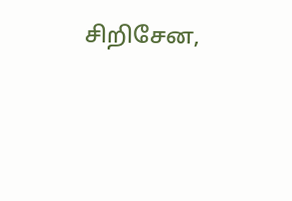சிறிசேன,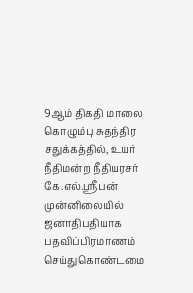9ஆம் திகதி மாலை கொழும்பு சுதந்திர சதுக்கத்தில், உயர் நீதிமன்ற நீதியரசர் கே.எல்.ஸ்ரீபன் முன்னிலையில் ஜனாதிபதியாக பதவிப்பிரமாணம் செய்துகொண்டமை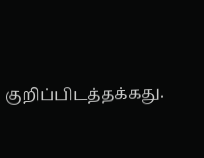குறிப்பிடத்தக்கது.